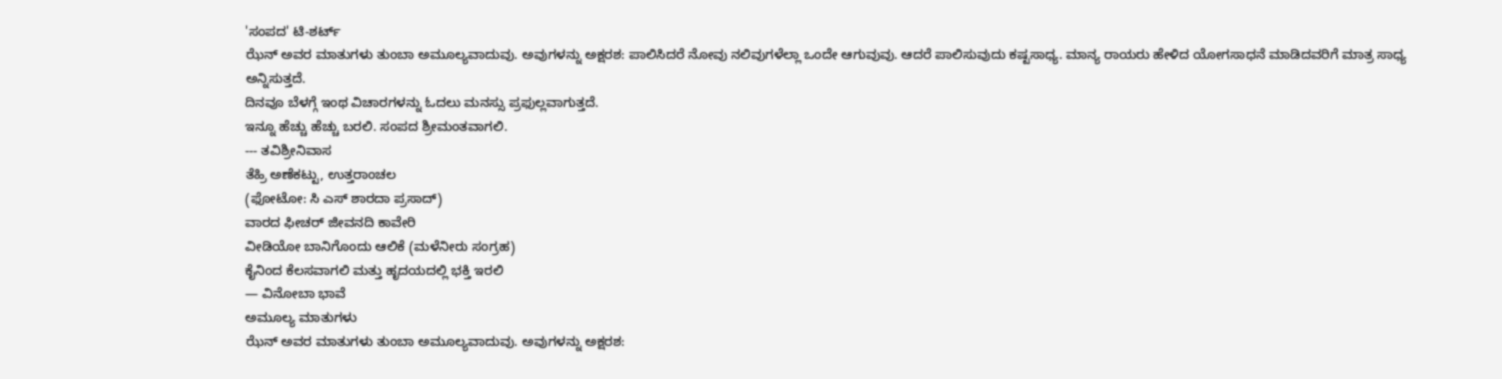'ಸಂಪದ' ಟಿ-ಶರ್ಟ್
ಝೆನ್ ಅವರ ಮಾತುಗಳು ತುಂಬಾ ಅಮೂಲ್ಯವಾದುವು. ಅವುಗಳನ್ನು ಅಕ್ಷರಶ: ಪಾಲಿಸಿದರೆ ನೋವು ನಲಿವುಗಳೆಲ್ಲಾ ಒಂದೇ ಆಗುವುವು. ಆದರೆ ಪಾಲಿಸುವುದು ಕಷ್ಟಸಾಧ್ಯ. ಮಾನ್ಯ ರಾಯರು ಹೇಳಿದ ಯೋಗಸಾಧನೆ ಮಾಡಿದವರಿಗೆ ಮಾತ್ರ ಸಾಧ್ಯ ಅನ್ನಿಸುತ್ತದೆ.
ದಿನವೂ ಬೆಳಗ್ಗೆ ಇಂಥ ವಿಚಾರಗಳನ್ನು ಓದಲು ಮನಸ್ಸು ಪ್ರಫುಲ್ಲವಾಗುತ್ತದೆ.
ಇನ್ನೂ ಹೆಚ್ಚು ಹೆಚ್ಚು ಬರಲಿ. ಸಂಪದ ಶ್ರೀಮಂತವಾಗಲಿ.
--- ತವಿಶ್ರೀನಿವಾಸ
ತೆಹ್ರಿ ಅಣೆಕಟ್ಟು, ಉತ್ತರಾಂಚಲ
(ಫೋಟೋ: ಸಿ ಎಸ್ ಶಾರದಾ ಪ್ರಸಾದ್)
ವಾರದ ಫೀಚರ್ ಜೀವನದಿ ಕಾವೇರಿ
ವೀಡಿಯೋ ಬಾನಿಗೊಂದು ಆಲಿಕೆ (ಮಳೆನೀರು ಸಂಗ್ರಹ)
ಕೈನಿಂದ ಕೆಲಸವಾಗಲಿ ಮತ್ತು ಹೃದಯದಲ್ಲಿ ಭಕ್ತಿ ಇರಲಿ
— ವಿನೋಬಾ ಭಾವೆ
ಅಮೂಲ್ಯ ಮಾತುಗಳು
ಝೆನ್ ಅವರ ಮಾತುಗಳು ತುಂಬಾ ಅಮೂಲ್ಯವಾದುವು. ಅವುಗಳನ್ನು ಅಕ್ಷರಶ: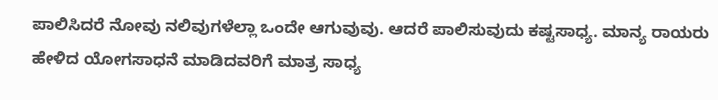ಪಾಲಿಸಿದರೆ ನೋವು ನಲಿವುಗಳೆಲ್ಲಾ ಒಂದೇ ಆಗುವುವು. ಆದರೆ ಪಾಲಿಸುವುದು ಕಷ್ಟಸಾಧ್ಯ. ಮಾನ್ಯ ರಾಯರು ಹೇಳಿದ ಯೋಗಸಾಧನೆ ಮಾಡಿದವರಿಗೆ ಮಾತ್ರ ಸಾಧ್ಯ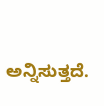ಅನ್ನಿಸುತ್ತದೆ.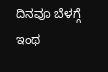ದಿನವೂ ಬೆಳಗ್ಗೆ ಇಂಥ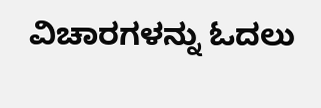ವಿಚಾರಗಳನ್ನು ಓದಲು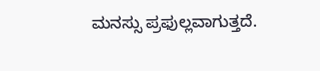ಮನಸ್ಸು ಪ್ರಫುಲ್ಲವಾಗುತ್ತದೆ.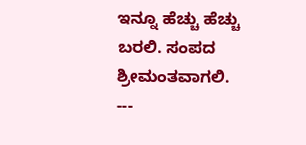ಇನ್ನೂ ಹೆಚ್ಚು ಹೆಚ್ಚು ಬರಲಿ. ಸಂಪದ ಶ್ರೀಮಂತವಾಗಲಿ.
---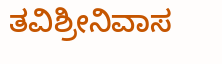ತವಿಶ್ರೀನಿವಾಸ